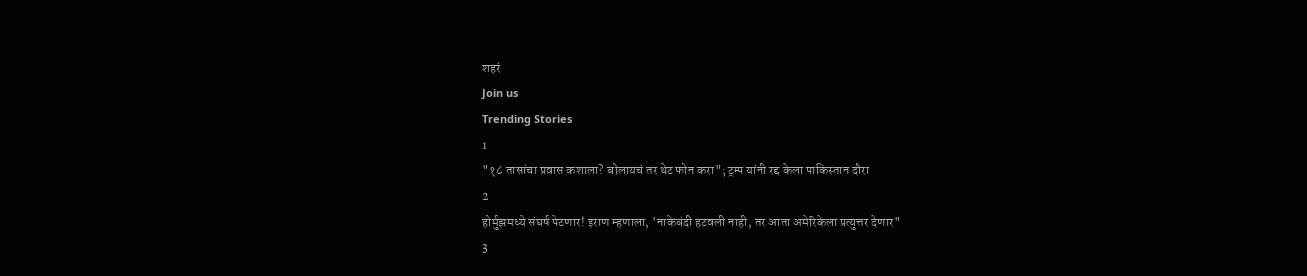शहरं
Join us
Trending Stories
1
"१८ तासांचा प्रवास कशाला? बोलायचं तर थेट फोन करा"; ट्रम्प यांनी रद्द केला पाकिस्तान दौरा
2
होर्मुझमध्ये संघर्ष पेटणार! इराण म्हणाला, 'नाकेबंदी हटवली नाही, तर आता अमेरिकेला प्रत्युत्तर देणार"
3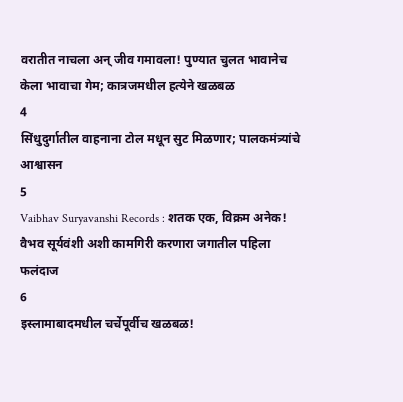वरातीत नाचला अन् जीव गमावला! पुण्यात चुलत भावानेच केला भावाचा गेम; कात्रजमधील हत्येने खळबळ
4
सिंधुदुर्गातील वाहनाना टोल मधून सुट मिळणार; पालकमंत्र्यांचे आश्वासन
5
Vaibhav Suryavanshi Records : शतक एक, विक्रम अनेक! वैभव सूर्यवंशी अशी कामगिरी करणारा जगातील पहिला फलंदाज
6
इस्लामाबादमधील चर्चेपूर्वीच खळबळ!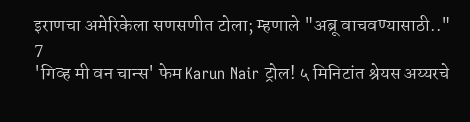इराणचा अमेरिकेला सणसणीत टोला; म्हणाले "अब्रू वाचवण्यासाठी.."
7
'गिव्ह मी वन चान्स' फेम Karun Nair ट्रोल! ५ मिनिटांत श्रेयस अय्यरचे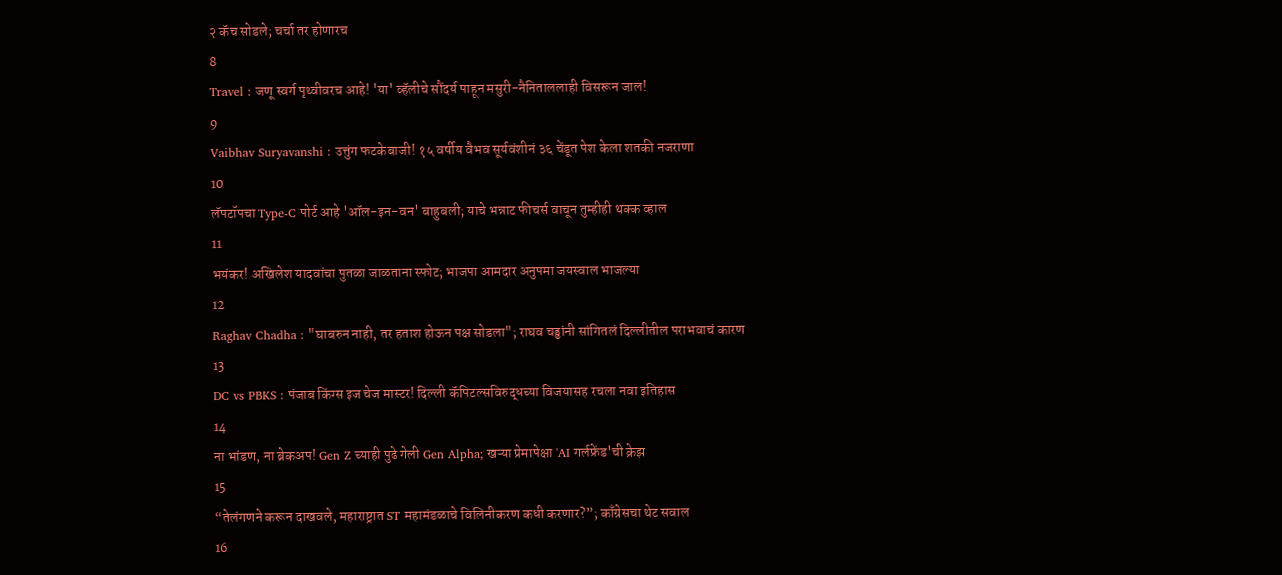२ कॅच सोडले; चर्चा तर होणारच
8
Travel : जणू स्वर्ग पृथ्वीवरच आहे! 'या' व्हॅलीचे सौंदर्य पाहून मसुरी-नैनिताललाही विसरून जाल!
9
Vaibhav Suryavanshi : उत्तुंग फटकेबाजी! १५ वर्षीय वैभव सूर्यवंशीनं ३६ चेंडूत पेश केला शतकी नजराणा
10
लॅपटॉपचा Type-C पोर्ट आहे 'ऑल-इन-वन' बाहुबली; याचे भन्नाट फीचर्स वाचून तुम्हीही थक्क व्हाल
11
भयंकर! अखिलेश यादवांचा पुतळा जाळताना स्फोट; भाजपा आमदार अनुपमा जयस्वाल भाजल्या
12
Raghav Chadha : "घाबरुन नाही, तर हताश होऊन पक्ष सोडला"; राघव चड्ढांनी सांगितलं दिल्लीतील पराभवाचं कारण
13
DC vs PBKS : पंजाब किंग्स इज चेज मास्टर! दिल्ली कॅपिटल्सविरुद्धच्या विजयासह रचला नवा इतिहास
14
ना भांडण, ना ब्रेकअप! Gen Z च्याही पुढे गेली Gen Alpha; खऱ्या प्रेमापेक्षा 'AI गर्लफ्रेंड'ची क्रेझ
15
“तेलंगणने करून दाखवले, महाराष्ट्रात ST महामंडळाचे विलिनीकरण कधी करणार?”; काँग्रेसचा थेट सवाल
16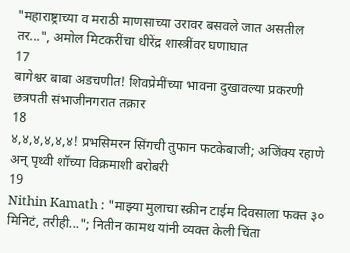"महाराष्ट्राच्या व मराठी माणसाच्या उरावर बसवले जात असतील तर...", अमोल मिटकरींचा धीरेंद्र शास्त्रींवर घणाघात
17
बागेश्वर बाबा अडचणीत! शिवप्रेमींच्या भावना दुखावल्या प्रकरणी छत्रपती संभाजीनगरात तक्रार
18
४,४,४,४,४,४! प्रभसिमरन सिंगची तुफान फटकेबाजी; अजिंक्य रहाणे अन् पृथ्वी शॉच्या विक्रमाशी बरोबरी
19
Nithin Kamath : "माझ्या मुलाचा स्क्रीन टाईम दिवसाला फक्त ३० मिनिटं, तरीही..."; नितीन कामथ यांनी व्यक्त केली चिंता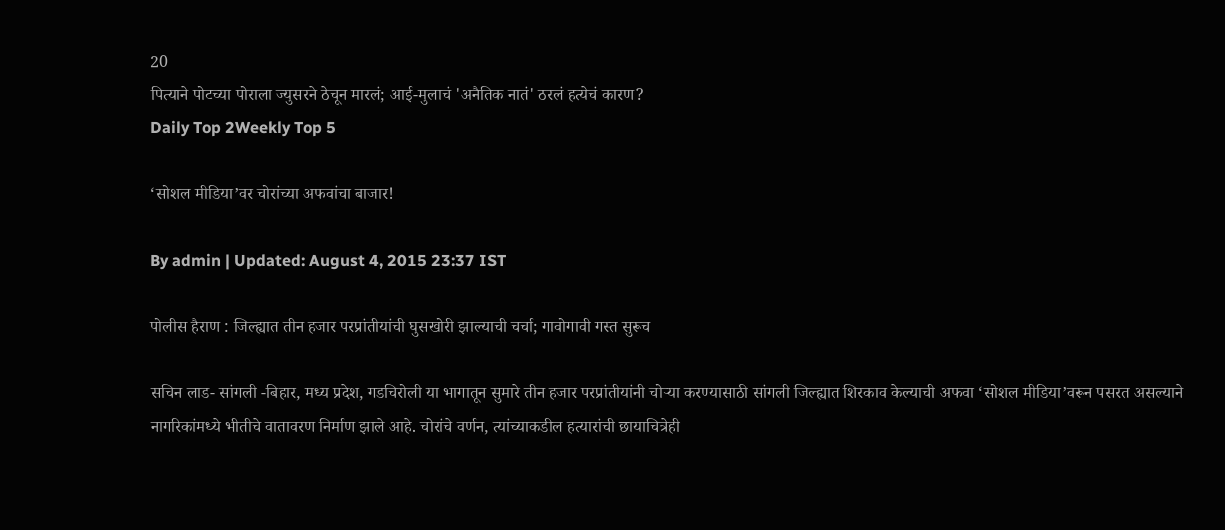20
पित्याने पोटच्या पोराला ज्युसरने ठेचून मारलं; आई-मुलाचं 'अनैतिक नातं' ठरलं हत्येचं कारण?
Daily Top 2Weekly Top 5

‘सोशल मीडिया’वर चोरांच्या अफवांचा बाजार!

By admin | Updated: August 4, 2015 23:37 IST

पोलीस हैराण : जिल्ह्यात तीन हजार परप्रांतीयांची घुसखोरी झाल्याची चर्चा; गावोगावी गस्त सुरूच

सचिन लाड- सांगली -बिहार, मध्य प्रदेश, गडचिरोली या भागातून सुमारे तीन हजार परप्रांतीयांनी चोऱ्या करण्यासाठी सांगली जिल्ह्यात शिरकाव केल्याची अफवा ‘सोशल मीडिया’वरून पसरत असल्याने नागरिकांमध्ये भीतीचे वातावरण निर्माण झाले आहे. चोरांचे वर्णन, त्यांच्याकडील हत्यारांची छायाचित्रेही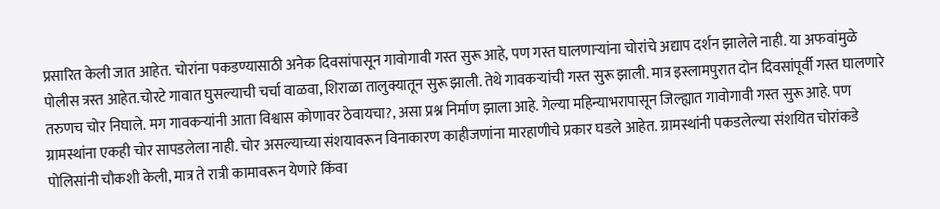प्रसारित केली जात आहेत. चोरांना पकडण्यासाठी अनेक दिवसांपासून गावोगावी गस्त सुरू आहे, पण गस्त घालणाऱ्यांना चोरांचे अद्याप दर्शन झालेले नाही. या अफवांमुळे पोलीस त्रस्त आहेत.चोरटे गावात घुसल्याची चर्चा वाळवा, शिराळा तालुक्यातून सुरू झाली. तेथे गावकऱ्यांची गस्त सुरू झाली. मात्र इस्लामपुरात दोन दिवसांपूर्वी गस्त घालणारे तरुणच चोर निघाले. मग गावकऱ्यांनी आता विश्वास कोणावर ठेवायचा?, असा प्रश्न निर्माण झाला आहे. गेल्या महिन्याभरापासून जिल्ह्यात गावोगावी गस्त सुरू आहे. पण ग्रामस्थांना एकही चोर सापडलेला नाही. चोर असल्याच्या संशयावरून विनाकारण काहीजणांना मारहाणीचे प्रकार घडले आहेत. ग्रामस्थांनी पकडलेल्या संशयित चोरांकडे पोलिसांनी चौकशी केली, मात्र ते रात्री कामावरून येणारे किंवा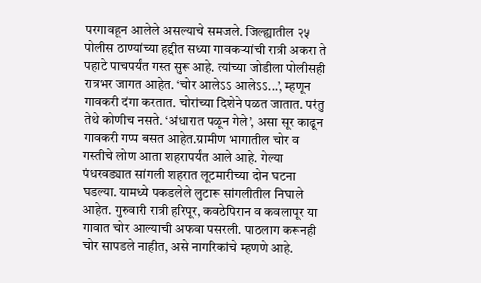परगावहून आलेले असल्याचे समजले. जिल्ह्यातील २५ पोलीस ठाण्यांच्या हद्दीत सध्या गावकऱ्यांची रात्री अकरा ते पहाटे पाचपर्यंत गस्त सुरू आहे. त्यांच्या जोडीला पोलीसही रात्रभर जागत आहेत. ‘चोर आलेऽऽ आलेऽऽ...’, म्हणून गावकरी दंगा करतात. चोरांच्या दिशेने पळत जातात. परंतु तेथे कोणीच नसते. ‘अंधारात पळून गेले’, असा सूर काढून गावकरी गप्प बसत आहेत.ग्रामीण भागातील चोर व गस्तीचे लोण आता शहरापर्यंत आले आहे. गेल्या पंधरवड्यात सांगली शहरात लूटमारीच्या दोन घटना घडल्या. यामध्ये पकडलेले लुटारू सांगलीतील निघाले आहेत. गुरुवारी रात्री हरिपूर, कवठेपिरान व कवलापूर या गावात चोर आल्याची अफवा पसरली. पाठलाग करूनही चोर सापडले नाहीत, असे नागरिकांचे म्हणणे आहे.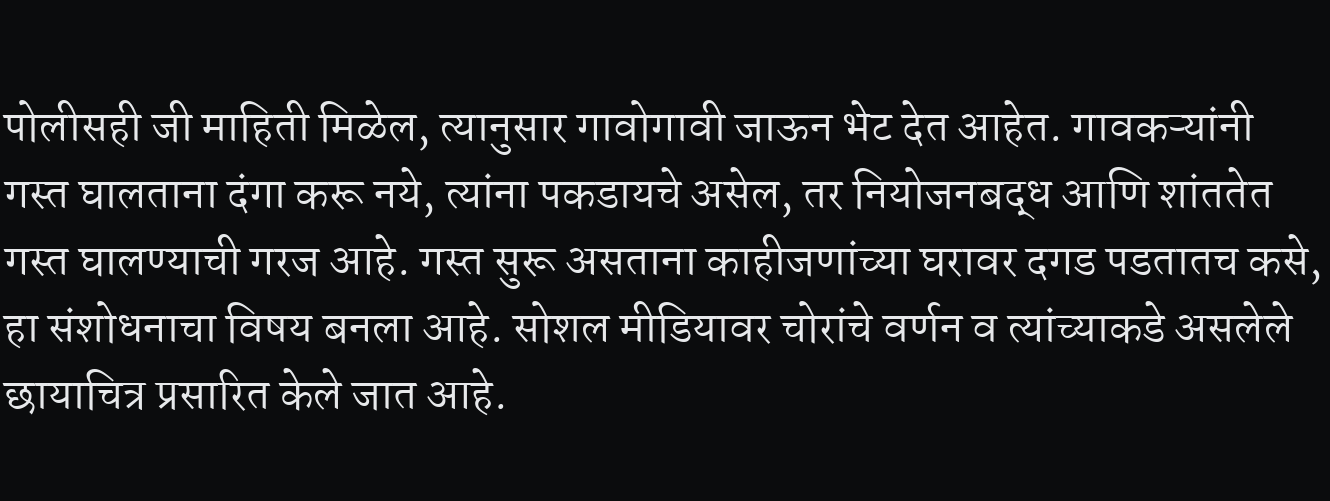पोलीसही जी माहिती मिळेल, त्यानुसार गावोगावी जाऊन भेट देत आहेत. गावकऱ्यांनी गस्त घालताना दंगा करू नये, त्यांना पकडायचे असेल, तर नियोजनबद्ध आणि शांततेत गस्त घालण्याची गरज आहे. गस्त सुरू असताना काहीजणांच्या घरावर दगड पडतातच कसे, हा संशोधनाचा विषय बनला आहे. सोशल मीडियावर चोरांचे वर्णन व त्यांच्याकडे असलेले छायाचित्र प्रसारित केले जात आहे.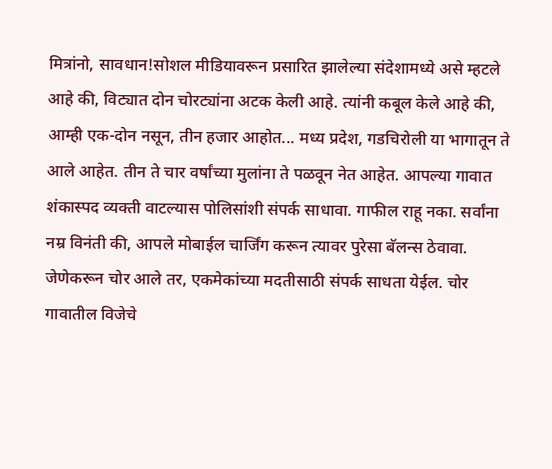मित्रांनो, सावधान!सोशल मीडियावरून प्रसारित झालेल्या संदेशामध्ये असे म्हटले आहे की, विट्यात दोन चोरट्यांना अटक केली आहे. त्यांनी कबूल केले आहे की, आम्ही एक-दोन नसून, तीन हजार आहोत... मध्य प्रदेश, गडचिरोली या भागातून ते आले आहेत. तीन ते चार वर्षांच्या मुलांना ते पळवून नेत आहेत. आपल्या गावात शंकास्पद व्यक्ती वाटल्यास पोलिसांशी संपर्क साधावा. गाफील राहू नका. सर्वांना नम्र विनंती की, आपले मोबाईल चार्जिंग करून त्यावर पुरेसा बॅलन्स ठेवावा. जेणेकरून चोर आले तर, एकमेकांच्या मदतीसाठी संपर्क साधता येईल. चोर गावातील विजेचे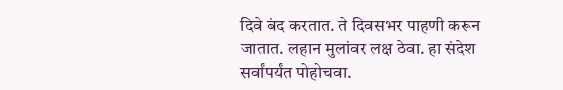दिवे बंद करतात. ते दिवसभर पाहणी करून जातात. लहान मुलांवर लक्ष ठेवा. हा संदेश सर्वांपर्यंत पोहोचवा.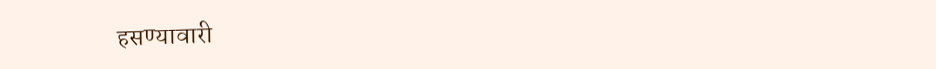हसण्यावारी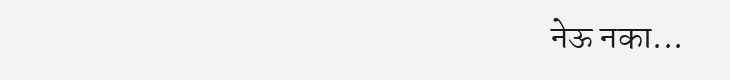नेऊ नका...